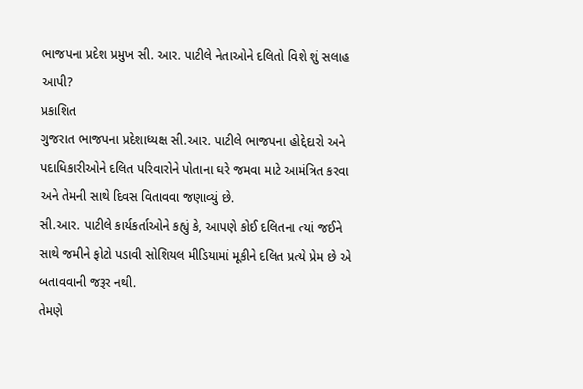ભાજપના પ્રદેશ પ્રમુખ સી. આર. પાટીલે નેતાઓને દલિતો વિશે શું સલાહ આપી?
પ્રકાશિત
ગુજરાત ભાજપના પ્રદેશાધ્યક્ષ સી.આર. પાટીલે ભાજપના હોદ્દેદારો અને પદાધિકારીઓને દલિત પરિવારોને પોતાના ઘરે જમવા માટે આમંત્રિત કરવા અને તેમની સાથે દિવસ વિતાવવા જણાવ્યું છે.
સી.આર. પાટીલે કાર્યકર્તાઓને કહ્યું કે, આપણે કોઈ દલિતના ત્યાં જઈને સાથે જમીને ફોટો પડાવી સોશિયલ મીડિયામાં મૂકીને દલિત પ્રત્યે પ્રેમ છે એ બતાવવાની જરૂર નથી.
તેમણે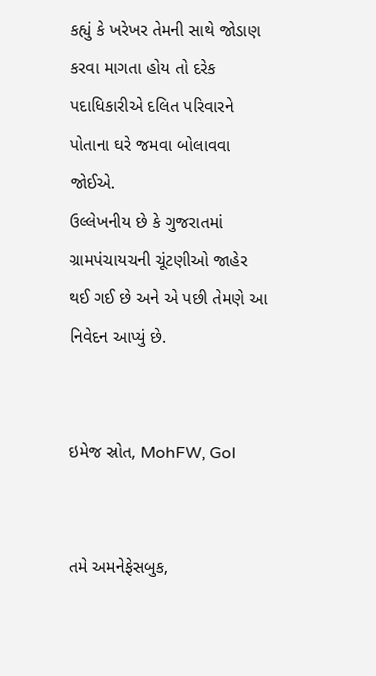કહ્યું કે ખરેખર તેમની સાથે જોડાણ કરવા માગતા હોય તો દરેક પદાધિકારીએ દલિત પરિવારને પોતાના ઘરે જમવા બોલાવવા જોઈએ.
ઉલ્લેખનીય છે કે ગુજરાતમાં ગ્રામપંચાયચની ચૂંટણીઓ જાહેર થઈ ગઈ છે અને એ પછી તેમણે આ નિવેદન આપ્યું છે.


ઇમેજ સ્રોત, MohFW, GoI


તમે અમનેફેસબુક,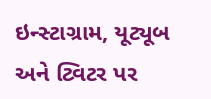ઇન્સ્ટાગ્રામ, યૂટ્યૂબ અને ટ્વિટર પર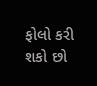ફોલો કરી શકો છો